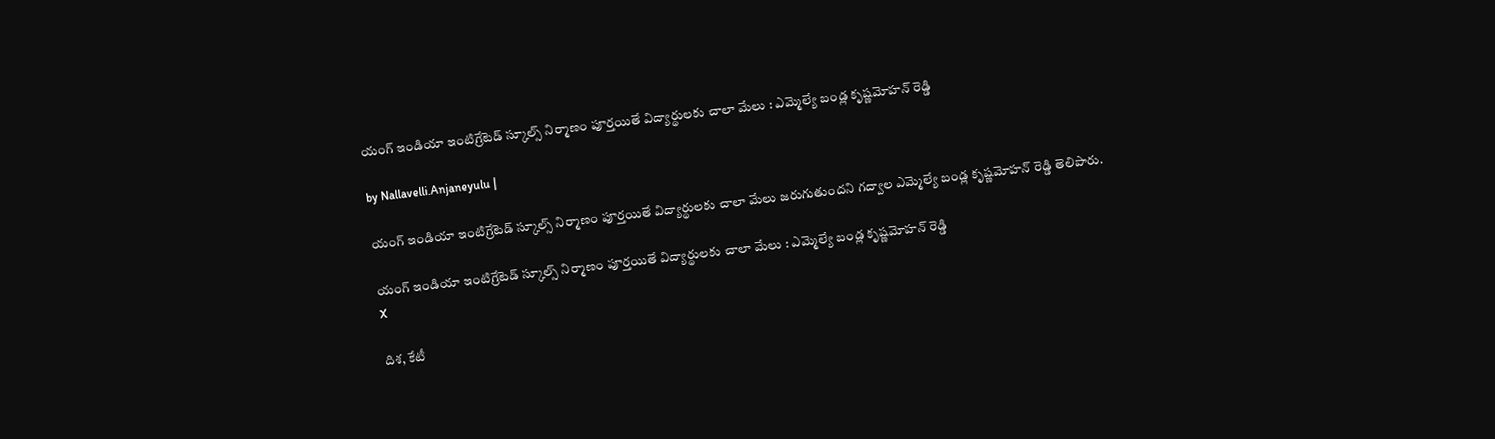యంగ్ ఇండియా ఇంటిగ్రేటెడ్ స్కూల్స్ నిర్మాణం పూర్త‌యితే విద్యార్థుల‌కు చాలా మేలు : ఎమ్మెల్యే బండ్ల కృష్ణ‌మోహ‌న్ రెడ్డి

by Nallavelli.Anjaneyulu |

యంగ్ ఇండియా ఇంటిగ్రేటెడ్ స్కూల్స్ నిర్మాణం పూర్త‌యితే విద్యార్థుల‌కు చాలా మేలు జ‌రుగుతుంద‌ని గ‌ద్వాల ఎమ్మెల్యే బండ్ల కృష్ణ‌మోహ‌న్ రెడ్డి తెలిపారు.

యంగ్ ఇండియా ఇంటిగ్రేటెడ్ స్కూల్స్ నిర్మాణం పూర్త‌యితే విద్యార్థుల‌కు చాలా మేలు : ఎమ్మెల్యే బండ్ల కృష్ణ‌మోహ‌న్ రెడ్డి
X

దిశ, కేటీ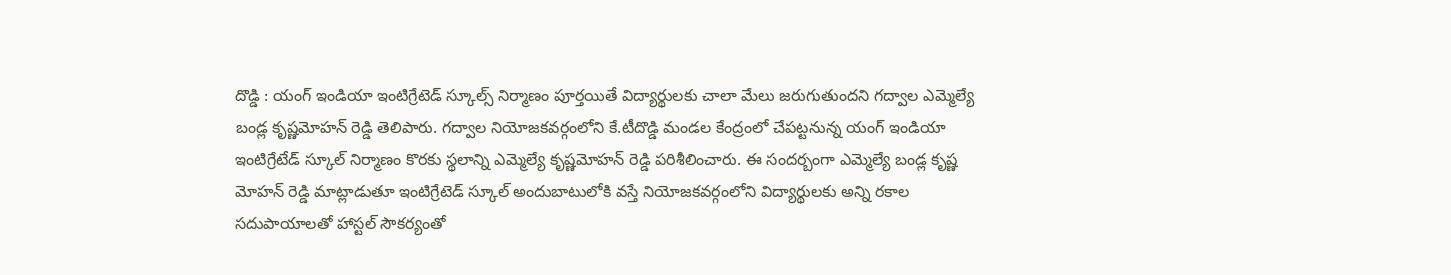దొడ్డి : యంగ్ ఇండియా ఇంటిగ్రేటెడ్ స్కూల్స్ నిర్మాణం పూర్త‌యితే విద్యార్థుల‌కు చాలా మేలు జ‌రుగుతుంద‌ని గ‌ద్వాల ఎమ్మెల్యే బండ్ల కృష్ణ‌మోహ‌న్ రెడ్డి తెలిపారు. గ‌ద్వాల నియోజ‌క‌వ‌ర్గంలోని కే.టీదొడ్డి మండ‌ల కేంద్రంలో చేపట్ట‌నున్న యంగ్ ఇండియా ఇంటిగ్రేటేడ్ స్కూల్ నిర్మాణం కొర‌కు స్థ‌లాన్ని ఎమ్మెల్యే కృష్ణ‌మోహ‌న్ రెడ్డి ప‌రిశీలించారు. ఈ సందర్బంగా ఎమ్మెల్యే బండ్ల కృష్ణ మోహన్ రెడ్డి మాట్లాడుతూ ఇంటిగ్రేటెడ్ స్కూల్ అందుబాటులోకి వస్తే నియోజకవర్గంలోని విద్యార్థులకు అన్ని రకాల సదుపాయాలతో హాస్టల్ సౌకర్యంతో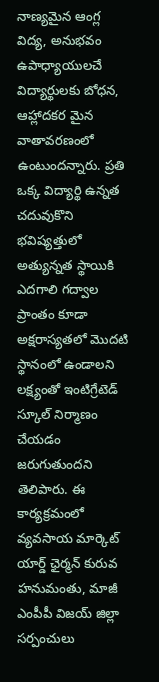నాణ్యమైన ఆంగ్ల విద్య, అనుభవం ఉపాధ్యాయులచే విద్యార్థులకు బోధన, ఆహ్లాద‌క‌ర మైన వాతావరణంలో ఉంటుందన్నారు. ప్రతి ఒక్క విద్యార్థి ఉన్నత చదువుకొని భవిష్యత్తులో అత్యున్నత స్థాయికి ఎదగాలి గద్వాల ప్రాంతం కూడా అక్షరాస్యతలో మొదటి స్థానంలో ఉండాలని లక్ష్యంతో ఇంటిగ్రేటెడ్ స్కూల్ నిర్మాణం చేయడం జరుగుతుందని తెలిపారు. ఈ కార్యక్రమంలో వ్యవసాయ మార్కెట్ యార్డ్ ఛైర్మన్ కురువ హనుమంతు, మాజీ ఎంపీపీ విజయ్ జిల్లా సర్పంచులు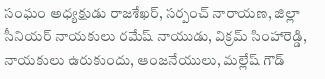సంఘం అధ్యక్షుడు రాజశేఖర్, సర్పంచ్ నారాయణ, జిల్లా సీనియర్ నాయకులు రమేష్ నాయుడు, విక్రమ్ సింహారెడ్డి, నాయకులు ఉరుకుందు, ఆంజనేయులు, మల్లేష్ గౌడ్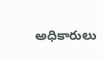అధికారులు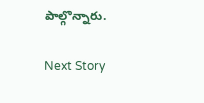పాల్గొన్నారు.

Next Story